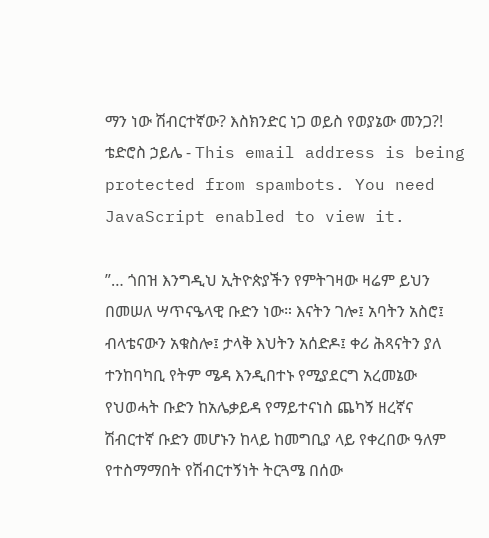ማን ነው ሽብርተኛው? እስክንድር ነጋ ወይስ የወያኔው መንጋ?!
ቴድሮስ ኃይሌ - This email address is being protected from spambots. You need JavaScript enabled to view it.

”… ጎበዝ እንግዲህ ኢትዮጵያችን የምትገዛው ዛሬም ይህን በመሠለ ሣጥናዔላዊ ቡድን ነው። እናትን ገሎ፤ አባትን አስሮ፤ ብላቴናውን አቁስሎ፤ ታላቅ እህትን አሰድዶ፤ ቀሪ ሕጻናትን ያለ ተንከባካቢ የትም ሜዳ እንዲበተኑ የሚያደርግ አረመኔው የህወሓት ቡድን ከአሌቃይዳ የማይተናነስ ጨካኝ ዘረኛና ሽብርተኛ ቡድን መሆኑን ከላይ ከመግቢያ ላይ የቀረበው ዓለም የተስማማበት የሽብርተኝነት ትርጓሜ በሰው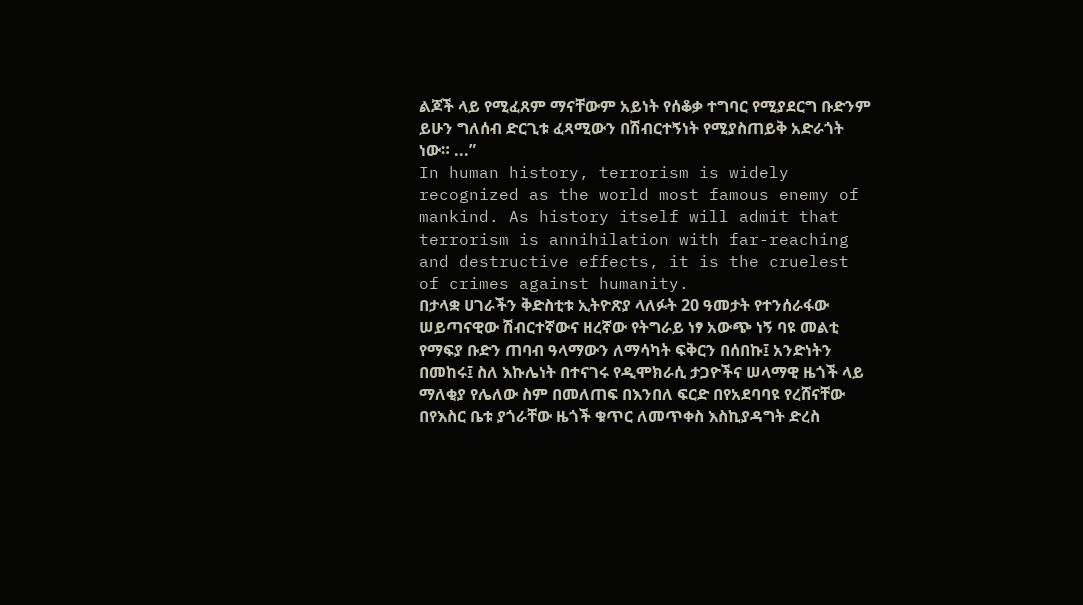ልጆች ላይ የሚፈጸም ማናቸውም አይነት የሰቆቃ ተግባር የሚያደርግ ቡድንም ይሁን ግለሰብ ድርጊቱ ፈጻሚውን በሽብርተኝነት የሚያስጠይቅ አድራጎት ነው። ...”
In human history, terrorism is widely recognized as the world most famous enemy of mankind. As history itself will admit that terrorism is annihilation with far-reaching and destructive effects, it is the cruelest of crimes against humanity.
በታላቋ ሀገራችን ቅድስቲቱ ኢትዮጽያ ላለፉት 20 ዓመታት የተንሰራፋው ሠይጣናዊው ሽብርተኛውና ዘረኛው የትግራይ ነፃ አውጭ ነኝ ባዩ መልቲ የማፍያ ቡድን ጠባብ ዓላማውን ለማሳካት ፍቅርን በሰበኩ፤ አንድነትን በመከሩ፤ ስለ እኩሌነት በተናገሩ የዲሞክራሲ ታጋዮችና ሠላማዊ ዜጎች ላይ ማለቂያ የሌለው ስም በመለጠፍ በእንበለ ፍርድ በየአደባባዩ የረሸናቸው በየእስር ቤቱ ያጎራቸው ዜጎች ቁጥር ለመጥቀስ እስኪያዳግት ድረስ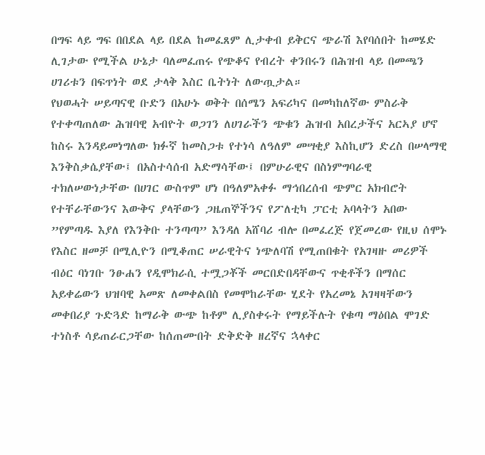በግፍ ላይ ግፍ በበደል ላይ በደል ከመፈጸም ሊታቀብ ይቅርና ጭራሽ እየባሰበት ከመሄድ ሊገታው የሚችል ሁኔታ ባለመፈጠሩ የጭቆና የብረት ቀንበሩን በሕዝብ ላይ በመጫን ሀገሪቱን በፍጥነት ወደ ታላቅ እስር ቤትነት ለውጧታል።
የህወሓት ሠይጣናዊ ቡድን በአሁኑ ወቅት በሰሜን አፍሪካና በመካከለኛው ምስራቅ የተቀጣጠለው ሕዝባዊ አብዮት ወጋገን ለሀገራችን ጭቁን ሕዝብ አበረታችና አርኣያ ሆኖ ከስሩ እንዳይመነግለው ክፉኛ ከመስጋቱ የተነሳ ለዓለም መሣቂያ እስኪሆን ድረስ በሠላማዊ እንቅስቃሴያቸው፤ በአስተሳሰብ አድማሳቸው፤ በምሁራዊና በስነምግባራዊ ተክለሠውነታቸው በሀገር ውስጥም ሆነ በዓለምአቀፉ ማኅበረሰብ ጭምር አክብሮት የተቸራቸውንና እውቅና ያላቸውን ጋዜጠኞችንና የፖለቲካ ፓርቲ አባላትን አበው ”የምጣዱ እያለ የእንቅቡ ተንጣጣ” እንዳለ አሸባሪ ብሎ በመፈረጅ የጀመረው የዚህ ሰሞኑ የእስር ዘመቻ በሚሊዮን በሚቆጠር ሠራዊትና ነጭለባሽ የሚጠበቁት የአገዛዙ መሪዎች ብዕር ባነገቡ ንፁሐን የዲሞክራሲ ተሟጋቾች መርበድበዳቸውና ጥቂቶችን በማሰር አይቀሬውን ህዝባዊ አመጽ ለመቀልበስ የመሞከራቸው ሂደት የአረመኔ አገዛዛቸውን መቀበሪያ ጉድጓድ ከማራቅ ውጭ ከቶም ሊያስቀሩት የማይችሉት የቁጣ ማዕበል ሞገድ ተነስቶ ሳይጠራርጋቸው ከሰጠሙበት ድቅድቅ ዘረኛና ኋላቀር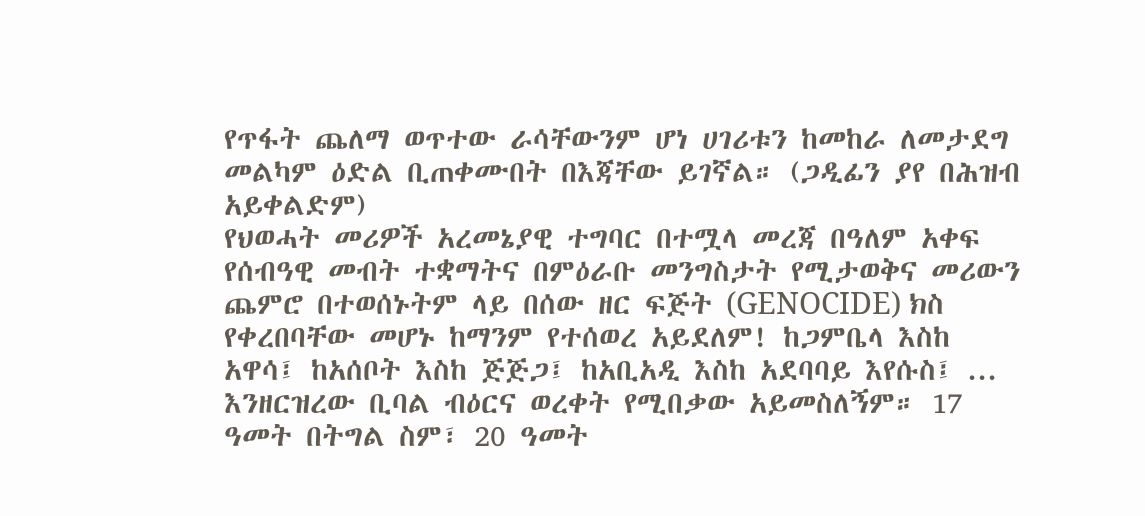የጥፋት ጨለማ ወጥተው ራሳቸውንም ሆነ ሀገሪቱን ከመከራ ለመታደግ መልካም ዕድል ቢጠቀሙበት በእጃቸው ይገኛል። (ጋዲፊን ያየ በሕዝብ አይቀልድም)
የህወሓት መሪዎች አረመኔያዊ ተግባር በተሟላ መረጃ በዓለም አቀፍ የሰብዓዊ መብት ተቋማትና በምዕራቡ መንግስታት የሚታወቅና መሪውን ጨምሮ በተወሰኑትም ላይ በሰው ዘር ፍጅት (GENOCIDE) ክስ የቀረበባቸው መሆኑ ከማንም የተሰወረ አይደለም! ከጋምቤላ እስከ አዋሳ፤ ከአሰቦት እስከ ጅጅጋ፤ ከአቢአዲ እስከ አደባባይ እየሱስ፤ ... እንዘርዝረው ቢባል ብዕርና ወረቀት የሚበቃው አይመስለኝም። 17 ዓመት በትግል ስም፣ 20 ዓመት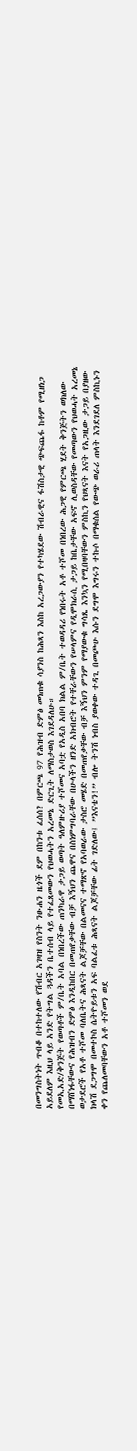በመንግስትነት ጥብቆ በተከተለው የሽብር አገዛዝ የስንት ንፁሐን ዜጎች ደም በከንቱ ፈሰሰ? በምርጫ 97 የሕዝብ ድምፅ መነጠቁ ሳያንስ ከሕጻን እስከ አረጋውያን የተካሄደው ሽብራዊና ፋሽስታዊ ጭፍጨፋ ከቶም የሚዘነጋ አይደለም እዚህ ላይ አንድ የትግል ጓዳችን ቤተሰብ ላይ የተፈጸመውን የህወሓትን አረመኔ ድርጊት ለማስታወስ እገደዳለሁ።
የመኢአድ/ቅንጅት የወጣቶች ም/ቤት አባል በነበረችው ጠንካራዋ ታጋይ ወጣት ዓለምዙሪያ ተሾመና አባቷ የአዲስ አበባ ክልል ም/ቤት ተወዳዳሪ የነበሩት አቶ ተሾመ በነበረው ሕጋዊ የምርጫ ሂደት ቅንጅትን ወክለው በማሸነፋቸውና የሕዝብን ድምፅ እንዲከበር በመጠየቃቸው ብቻ እኝህን ጨዋና በስነምግባራቸው በሁላችን ዘንድ አክብሮት የተቸራቸውን የሠላምና የዲሞክራሲ ታጋይ ከቤታቸው አፍኖ ሊወስዳቸው የመጣውን የህወሓት አረመኔ ወታደሮች የአቶ ተሾመ ባለቤትና ሕጻናት ልጆቻቸው በልመናና ተማጽኖ የአባወራው ታስሮ መሄድ በመጠየቃቸው ብቻ እኝህን ምንም የማያውቁ ግሳጼ እንኳን የሚበዛባቸውን ምስኪን የህጻናት እናት የአጋዚው ታጋይ በያዘው ክላሽ ደጋግሞ በመተኮስ ሴትዮይቱን አፍ ባልፈቱ ሕጻናት ልጆቻቸው ፊት ገድለው፤ ”እናቴን!” ብሎ ትንሽ ነብስ ያወቀው ተዳጊ በመጮሁ እሱን ደግሞ እግሩን ተኩሶ በማቁሰል የውጭ ወራሪ ጠላት እንደገደለ ምስኪኑን ቀን የጨለመባቸውን አቶ ተሾመን ወደ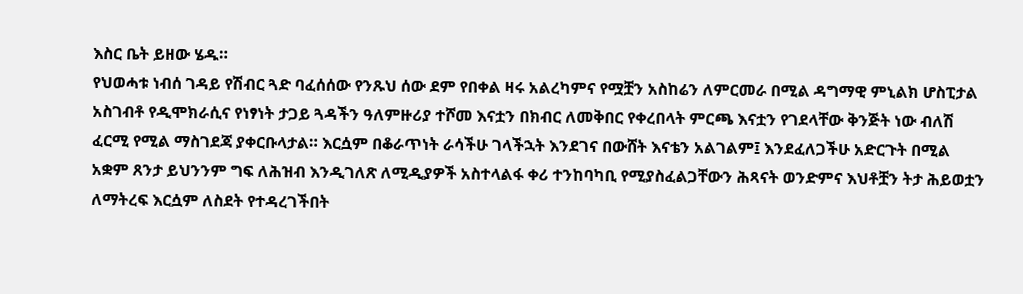እስር ቤት ይዘው ሄዱ።
የህወሓቱ ነብሰ ገዳይ የሽብር ጓድ ባፈሰሰው የንጹህ ሰው ደም የበቀል ዛሩ አልረካምና የሟቿን አስከሬን ለምርመራ በሚል ዳግማዊ ምኒልክ ሆስፒታል አስገብቶ የዲሞክራሲና የነፃነት ታጋይ ጓዳችን ዓለምዙሪያ ተሾመ እናቷን በክብር ለመቅበር የቀረበላት ምርጫ እናቷን የገደላቸው ቅንጅት ነው ብለሽ ፈርሚ የሚል ማስገደጃ ያቀርቡላታል። እርሷም በቆራጥነት ራሳችሁ ገላችኋት እንደገና በውሸት እናቴን አልገልም፤ እንደፈለጋችሁ አድርጉት በሚል አቋም ጸንታ ይህንንም ግፍ ለሕዝብ እንዲገለጽ ለሚዲያዎች አስተላልፋ ቀሪ ተንከባካቢ የሚያስፈልጋቸውን ሕጻናት ወንድምና እህቶቿን ትታ ሕይወቷን ለማትረፍ እርሷም ለስደት የተዳረገችበት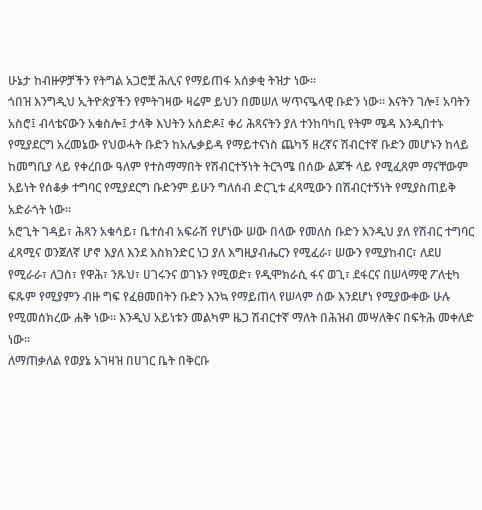ሁኔታ ከብዙዎቻችን የትግል አጋሮቿ ሕሊና የማይጠፋ አሰቃቂ ትዝታ ነው።
ጎበዝ እንግዲህ ኢትዮጵያችን የምትገዛው ዛሬም ይህን በመሠለ ሣጥናዔላዊ ቡድን ነው። እናትን ገሎ፤ አባትን አስሮ፤ ብላቴናውን አቁስሎ፤ ታላቅ እህትን አሰድዶ፤ ቀሪ ሕጻናትን ያለ ተንከባካቢ የትም ሜዳ እንዲበተኑ የሚያደርግ አረመኔው የህወሓት ቡድን ከአሌቃይዳ የማይተናነስ ጨካኝ ዘረኛና ሽብርተኛ ቡድን መሆኑን ከላይ ከመግቢያ ላይ የቀረበው ዓለም የተስማማበት የሽብርተኝነት ትርጓሜ በሰው ልጆች ላይ የሚፈጸም ማናቸውም አይነት የሰቆቃ ተግባር የሚያደርግ ቡድንም ይሁን ግለሰብ ድርጊቱ ፈጻሚውን በሽብርተኝነት የሚያስጠይቅ አድራጎት ነው።
አሮጊት ገዳይ፣ ሕጻን አቁሳይ፣ ቤተሰብ አፍራሽ የሆነው ሠው በላው የመለስ ቡድን እንዲህ ያለ የሽብር ተግባር ፈጻሚና ወንጀለኛ ሆኖ እያለ እንደ እስክንድር ነጋ ያለ እግዚያብሔርን የሚፈራ፣ ሠውን የሚያከብር፣ ለደሀ የሚራራ፣ ለጋስ፣ የዋሕ፣ ንጹህ፣ ሀገሩንና ወገኑን የሚወድ፣ የዲሞክራሲ ፋና ወጊ፣ ደፋርና በሠላማዊ ፖለቲካ ፍጹም የሚያምን ብዙ ግፍ የፈፀመበትን ቡድን እንኳ የማይጠላ የሠላም ሰው እንደሆነ የሚያውቀው ሁሉ የሚመሰክረው ሐቅ ነው። እንዲህ አይነቱን መልካም ዜጋ ሽብርተኛ ማለት በሕዝብ መሣለቅና በፍትሕ መቀለድ ነው።
ለማጠቃለል የወያኔ አገዛዝ በሀገር ቤት በቅርቡ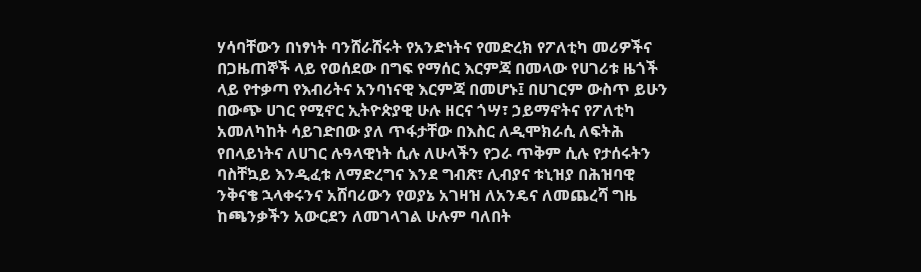ሃሳባቸውን በነፃነት ባንሸራሸሩት የአንድነትና የመድረክ የፖለቲካ መሪዎችና በጋዜጠኞች ላይ የወሰደው በግፍ የማሰር እርምጃ በመላው የሀገሪቱ ዜጎች ላይ የተቃጣ የእብሪትና አንባነናዊ እርምጃ በመሆኑ፤ በሀገርም ውስጥ ይሁን በውጭ ሀገር የሚኖር ኢትዮጵያዊ ሁሉ ዘርና ጎሣ፣ ኃይማኖትና የፖለቲካ አመለካከት ሳይገድበው ያለ ጥፋታቸው በእስር ለዲሞክራሲ ለፍትሕ የበላይነትና ለሀገር ሉዓላዊነት ሲሉ ለሁላችን የጋራ ጥቅም ሲሉ የታሰሩትን ባስቸኳይ እንዲፈቱ ለማድረግና እንደ ግብጽ፣ ሊብያና ቱኒዝያ በሕዝባዊ ንቅናቄ ኋላቀሩንና አሸባሪውን የወያኔ አገዛዝ ለአንዴና ለመጨረሻ ግዜ ከጫንቃችን አውርደን ለመገላገል ሁሉም ባለበት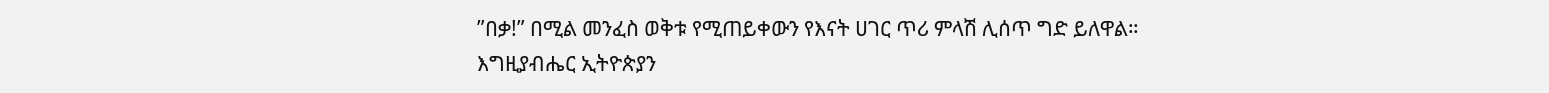”በቃ!” በሚል መንፈስ ወቅቱ የሚጠይቀውን የእናት ሀገር ጥሪ ምላሽ ሊሰጥ ግድ ይለዋል።
እግዚያብሔር ኢትዮጵያን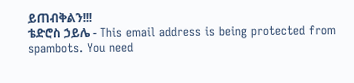ይጠብቅልን!!!
ቴድሮስ ኃይሌ - This email address is being protected from spambots. You need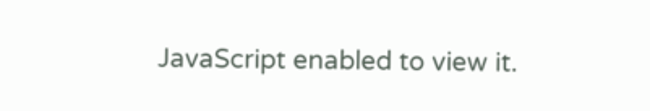JavaScript enabled to view it.